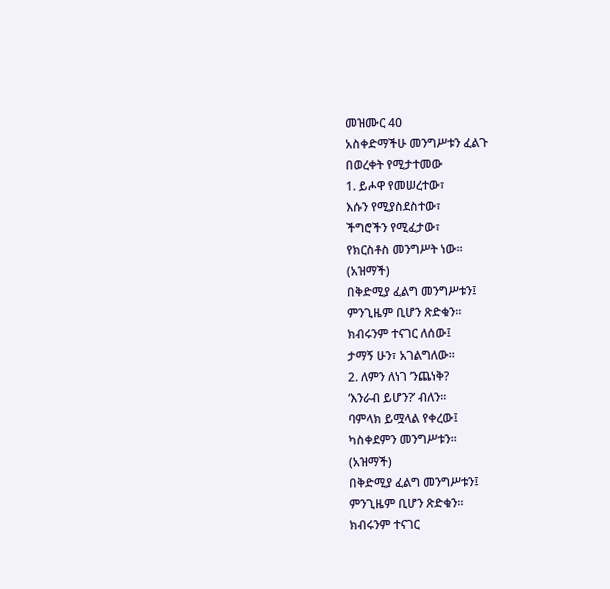መዝሙር 40
አስቀድማችሁ መንግሥቱን ፈልጉ
በወረቀት የሚታተመው
1. ይሖዋ የመሠረተው፣
እሱን የሚያስደስተው፣
ችግሮችን የሚፈታው፣
የክርስቶስ መንግሥት ነው።
(አዝማች)
በቅድሚያ ፈልግ መንግሥቱን፤
ምንጊዜም ቢሆን ጽድቁን።
ክብሩንም ተናገር ለሰው፤
ታማኝ ሁን፣ አገልግለው።
2. ለምን ለነገ ’ንጨነቅ?
‘እንራብ ይሆን?’ ብለን።
ባምላክ ይሟላል የቀረው፤
ካስቀደምን መንግሥቱን።
(አዝማች)
በቅድሚያ ፈልግ መንግሥቱን፤
ምንጊዜም ቢሆን ጽድቁን።
ክብሩንም ተናገር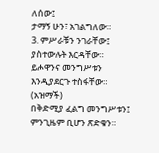ለሰው፤
ታማኝ ሁን፣ አገልግለው።
3. ምሥራቹን ንገራቸው፤
ያስተውሉት እርዳቸው።
ይሖዋንና መንግሥቱን
እንዲያደርጉ ተስፋቸው።
(አዝማች)
በቅድሚያ ፈልግ መንግሥቱን፤
ምንጊዜም ቢሆን ጽድቁን።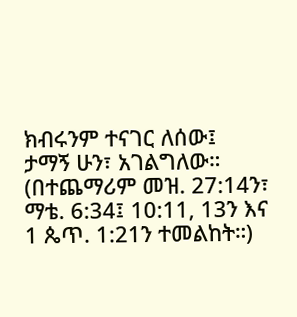ክብሩንም ተናገር ለሰው፤
ታማኝ ሁን፣ አገልግለው።
(በተጨማሪም መዝ. 27:14ን፣ ማቴ. 6:34፤ 10:11, 13ን እና 1 ጴጥ. 1:21ን ተመልከት።)